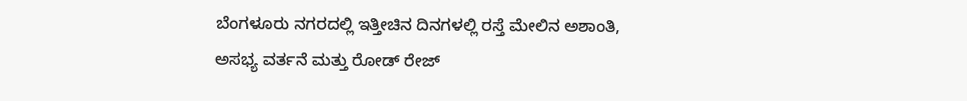ಬೆಂಗಳೂರು ನಗರದಲ್ಲಿ ಇತ್ತೀಚಿನ ದಿನಗಳಲ್ಲಿ ರಸ್ತೆ ಮೇಲಿನ ಅಶಾಂತಿ, ಅಸಭ್ಯ ವರ್ತನೆ ಮತ್ತು ರೋಡ್ ರೇಜ್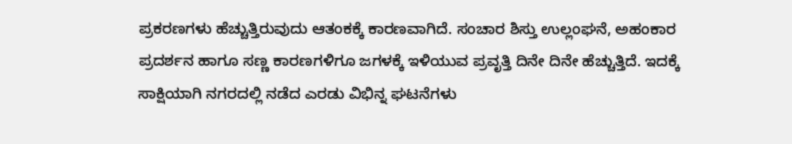ಪ್ರಕರಣಗಳು ಹೆಚ್ಚುತ್ತಿರುವುದು ಆತಂಕಕ್ಕೆ ಕಾರಣವಾಗಿದೆ. ಸಂಚಾರ ಶಿಸ್ತು ಉಲ್ಲಂಘನೆ, ಅಹಂಕಾರ ಪ್ರದರ್ಶನ ಹಾಗೂ ಸಣ್ಣ ಕಾರಣಗಳಿಗೂ ಜಗಳಕ್ಕೆ ಇಳಿಯುವ ಪ್ರವೃತ್ತಿ ದಿನೇ ದಿನೇ ಹೆಚ್ಚುತ್ತಿದೆ. ಇದಕ್ಕೆ ಸಾಕ್ಷಿಯಾಗಿ ನಗರದಲ್ಲಿ ನಡೆದ ಎರಡು ವಿಭಿನ್ನ ಘಟನೆಗಳು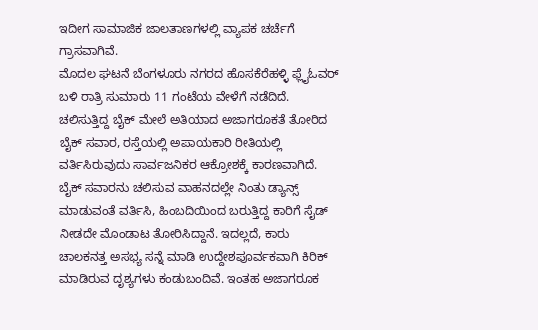ಇದೀಗ ಸಾಮಾಜಿಕ ಜಾಲತಾಣಗಳಲ್ಲಿ ವ್ಯಾಪಕ ಚರ್ಚೆಗೆ ಗ್ರಾಸವಾಗಿವೆ.
ಮೊದಲ ಘಟನೆ ಬೆಂಗಳೂರು ನಗರದ ಹೊಸಕೆರೆಹಳ್ಳಿ ಫ್ಲೈಓವರ್ ಬಳಿ ರಾತ್ರಿ ಸುಮಾರು 11 ಗಂಟೆಯ ವೇಳೆಗೆ ನಡೆದಿದೆ. ಚಲಿಸುತ್ತಿದ್ದ ಬೈಕ್ ಮೇಲೆ ಅತಿಯಾದ ಅಜಾಗರೂಕತೆ ತೋರಿದ ಬೈಕ್ ಸವಾರ, ರಸ್ತೆಯಲ್ಲಿ ಅಪಾಯಕಾರಿ ರೀತಿಯಲ್ಲಿ ವರ್ತಿಸಿರುವುದು ಸಾರ್ವಜನಿಕರ ಆಕ್ರೋಶಕ್ಕೆ ಕಾರಣವಾಗಿದೆ.
ಬೈಕ್ ಸವಾರನು ಚಲಿಸುವ ವಾಹನದಲ್ಲೇ ನಿಂತು ಡ್ಯಾನ್ಸ್ ಮಾಡುವಂತೆ ವರ್ತಿಸಿ, ಹಿಂಬದಿಯಿಂದ ಬರುತ್ತಿದ್ದ ಕಾರಿಗೆ ಸೈಡ್ ನೀಡದೇ ಮೊಂಡಾಟ ತೋರಿಸಿದ್ದಾನೆ. ಇದಲ್ಲದೆ, ಕಾರು ಚಾಲಕನತ್ತ ಅಸಭ್ಯ ಸನ್ನೆ ಮಾಡಿ ಉದ್ದೇಶಪೂರ್ವಕವಾಗಿ ಕಿರಿಕ್ ಮಾಡಿರುವ ದೃಶ್ಯಗಳು ಕಂಡುಬಂದಿವೆ. ಇಂತಹ ಅಜಾಗರೂಕ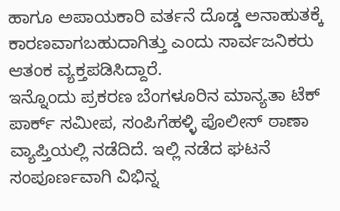ಹಾಗೂ ಅಪಾಯಕಾರಿ ವರ್ತನೆ ದೊಡ್ಡ ಅನಾಹುತಕ್ಕೆ ಕಾರಣವಾಗಬಹುದಾಗಿತ್ತು ಎಂದು ಸಾರ್ವಜನಿಕರು ಆತಂಕ ವ್ಯಕ್ತಪಡಿಸಿದ್ದಾರೆ.
ಇನ್ನೊಂದು ಪ್ರಕರಣ ಬೆಂಗಳೂರಿನ ಮಾನ್ಯತಾ ಟೆಕ್ ಪಾರ್ಕ್ ಸಮೀಪ, ಸಂಪಿಗೆಹಳ್ಳಿ ಪೊಲೀಸ್ ಠಾಣಾ ವ್ಯಾಪ್ತಿಯಲ್ಲಿ ನಡೆದಿದೆ. ಇಲ್ಲಿ ನಡೆದ ಘಟನೆ ಸಂಪೂರ್ಣವಾಗಿ ವಿಭಿನ್ನ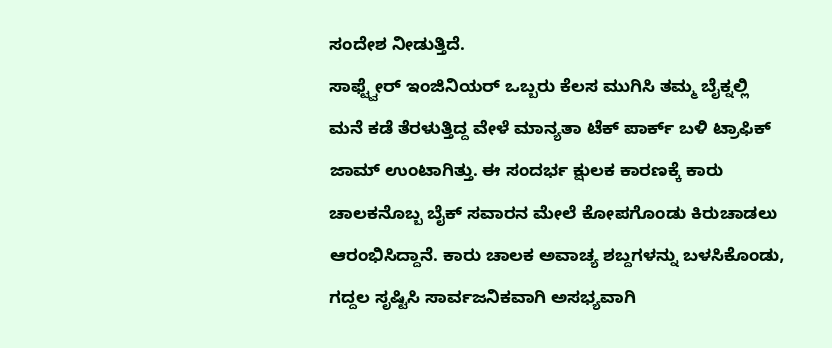ಸಂದೇಶ ನೀಡುತ್ತಿದೆ.
ಸಾಫ್ಟ್ವೇರ್ ಇಂಜಿನಿಯರ್ ಒಬ್ಬರು ಕೆಲಸ ಮುಗಿಸಿ ತಮ್ಮ ಬೈಕ್ನಲ್ಲಿ ಮನೆ ಕಡೆ ತೆರಳುತ್ತಿದ್ದ ವೇಳೆ ಮಾನ್ಯತಾ ಟೆಕ್ ಪಾರ್ಕ್ ಬಳಿ ಟ್ರಾಫಿಕ್ ಜಾಮ್ ಉಂಟಾಗಿತ್ತು. ಈ ಸಂದರ್ಭ ಕ್ಷುಲಕ ಕಾರಣಕ್ಕೆ ಕಾರು ಚಾಲಕನೊಬ್ಬ ಬೈಕ್ ಸವಾರನ ಮೇಲೆ ಕೋಪಗೊಂಡು ಕಿರುಚಾಡಲು ಆರಂಭಿಸಿದ್ದಾನೆ. ಕಾರು ಚಾಲಕ ಅವಾಚ್ಯ ಶಬ್ದಗಳನ್ನು ಬಳಸಿಕೊಂಡು, ಗದ್ದಲ ಸೃಷ್ಟಿಸಿ ಸಾರ್ವಜನಿಕವಾಗಿ ಅಸಭ್ಯವಾಗಿ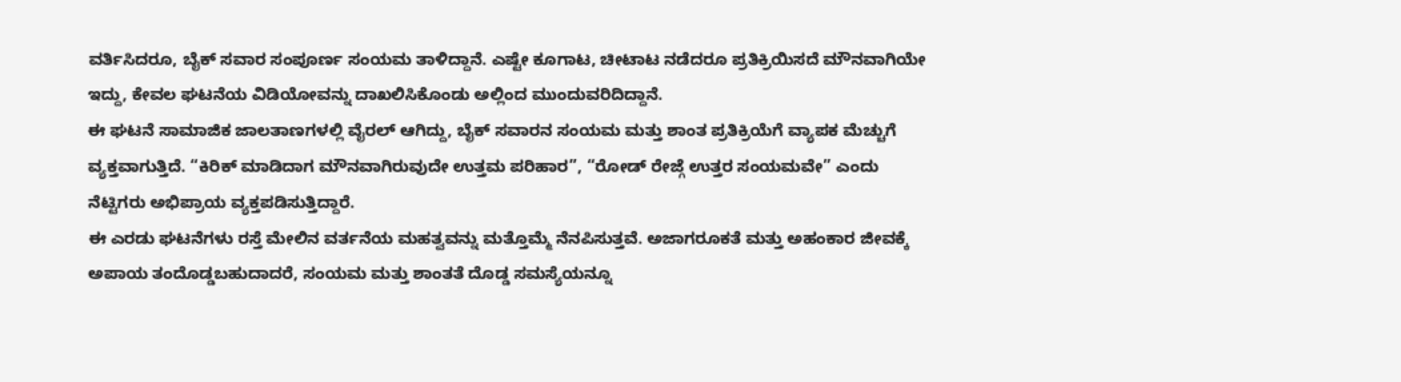ವರ್ತಿಸಿದರೂ, ಬೈಕ್ ಸವಾರ ಸಂಪೂರ್ಣ ಸಂಯಮ ತಾಳಿದ್ದಾನೆ. ಎಷ್ಟೇ ಕೂಗಾಟ, ಚೀಟಾಟ ನಡೆದರೂ ಪ್ರತಿಕ್ರಿಯಿಸದೆ ಮೌನವಾಗಿಯೇ ಇದ್ದು, ಕೇವಲ ಘಟನೆಯ ವಿಡಿಯೋವನ್ನು ದಾಖಲಿಸಿಕೊಂಡು ಅಲ್ಲಿಂದ ಮುಂದುವರಿದಿದ್ದಾನೆ.
ಈ ಘಟನೆ ಸಾಮಾಜಿಕ ಜಾಲತಾಣಗಳಲ್ಲಿ ವೈರಲ್ ಆಗಿದ್ದು, ಬೈಕ್ ಸವಾರನ ಸಂಯಮ ಮತ್ತು ಶಾಂತ ಪ್ರತಿಕ್ರಿಯೆಗೆ ವ್ಯಾಪಕ ಮೆಚ್ಚುಗೆ ವ್ಯಕ್ತವಾಗುತ್ತಿದೆ. “ಕಿರಿಕ್ ಮಾಡಿದಾಗ ಮೌನವಾಗಿರುವುದೇ ಉತ್ತಮ ಪರಿಹಾರ”, “ರೋಡ್ ರೇಜ್ಗೆ ಉತ್ತರ ಸಂಯಮವೇ” ಎಂದು ನೆಟ್ಟಿಗರು ಅಭಿಪ್ರಾಯ ವ್ಯಕ್ತಪಡಿಸುತ್ತಿದ್ದಾರೆ.
ಈ ಎರಡು ಘಟನೆಗಳು ರಸ್ತೆ ಮೇಲಿನ ವರ್ತನೆಯ ಮಹತ್ವವನ್ನು ಮತ್ತೊಮ್ಮೆ ನೆನಪಿಸುತ್ತವೆ. ಅಜಾಗರೂಕತೆ ಮತ್ತು ಅಹಂಕಾರ ಜೀವಕ್ಕೆ ಅಪಾಯ ತಂದೊಡ್ಡಬಹುದಾದರೆ, ಸಂಯಮ ಮತ್ತು ಶಾಂತತೆ ದೊಡ್ಡ ಸಮಸ್ಯೆಯನ್ನೂ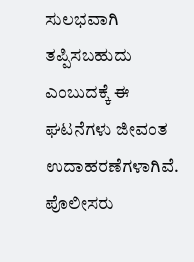ಸುಲಭವಾಗಿ ತಪ್ಪಿಸಬಹುದು ಎಂಬುದಕ್ಕೆ ಈ ಘಟನೆಗಳು ಜೀವಂತ ಉದಾಹರಣೆಗಳಾಗಿವೆ. ಪೊಲೀಸರು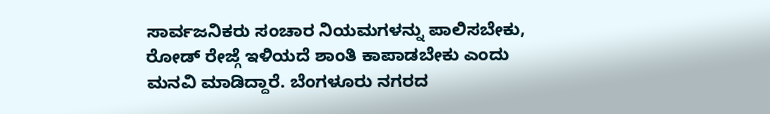ಸಾರ್ವಜನಿಕರು ಸಂಚಾರ ನಿಯಮಗಳನ್ನು ಪಾಲಿಸಬೇಕು, ರೋಡ್ ರೇಜ್ಗೆ ಇಳಿಯದೆ ಶಾಂತಿ ಕಾಪಾಡಬೇಕು ಎಂದು ಮನವಿ ಮಾಡಿದ್ದಾರೆ. ಬೆಂಗಳೂರು ನಗರದ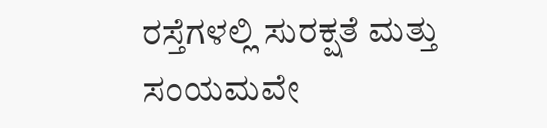ರಸ್ತೆಗಳಲ್ಲಿ ಸುರಕ್ಷತೆ ಮತ್ತು ಸಂಯಮವೇ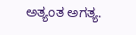ಅತ್ಯಂತ ಅಗತ್ಯ.